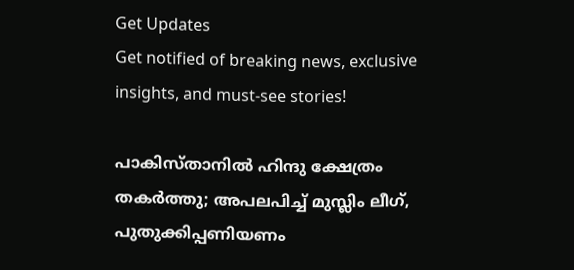Get Updates
Get notified of breaking news, exclusive insights, and must-see stories!

പാകിസ്താനില്‍ ഹിന്ദു ക്ഷേത്രം തകര്‍ത്തു; അപലപിച്ച് മുസ്ലിം ലീഗ്, പുതുക്കിപ്പണിയണം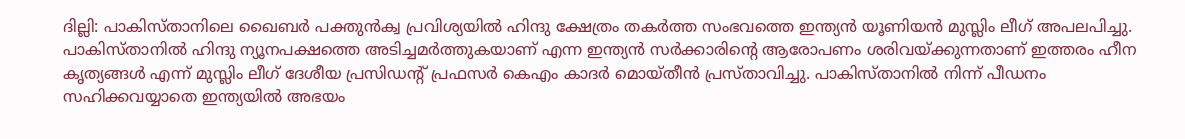ദില്ലി: പാകിസ്താനിലെ ഖൈബര്‍ പക്തുന്‍ക്വ പ്രവിശ്യയില്‍ ഹിന്ദു ക്ഷേത്രം തകര്‍ത്ത സംഭവത്തെ ഇന്ത്യന്‍ യൂണിയന്‍ മുസ്ലിം ലീഗ് അപലപിച്ചു. പാകിസ്താനില്‍ ഹിന്ദു ന്യൂനപക്ഷത്തെ അടിച്ചമര്‍ത്തുകയാണ് എന്ന ഇന്ത്യന്‍ സര്‍ക്കാരിന്റെ ആരോപണം ശരിവയ്ക്കുന്നതാണ് ഇത്തരം ഹീന കൃത്യങ്ങള്‍ എന്ന് മുസ്ലിം ലീഗ് ദേശീയ പ്രസിഡന്റ് പ്രഫസര്‍ കെഎം കാദര്‍ മൊയ്തീന്‍ പ്രസ്താവിച്ചു. പാകിസ്താനില്‍ നിന്ന് പീഡനം സഹിക്കവയ്യാതെ ഇന്ത്യയില്‍ അഭയം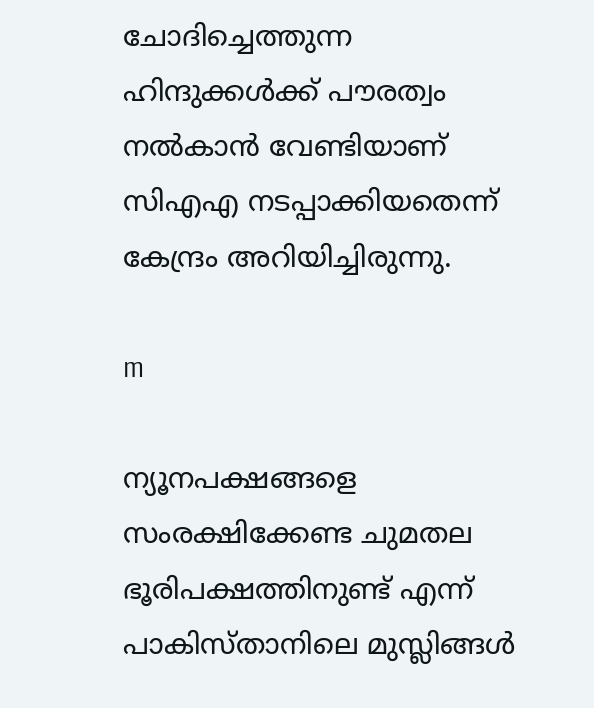ചോദിച്ചെത്തുന്ന ഹിന്ദുക്കള്‍ക്ക് പൗരത്വം നല്‍കാന്‍ വേണ്ടിയാണ് സിഎഎ നടപ്പാക്കിയതെന്ന് കേന്ദ്രം അറിയിച്ചിരുന്നു.

m

ന്യൂനപക്ഷങ്ങളെ സംരക്ഷിക്കേണ്ട ചുമതല ഭൂരിപക്ഷത്തിനുണ്ട് എന്ന് പാകിസ്താനിലെ മുസ്ലിങ്ങള്‍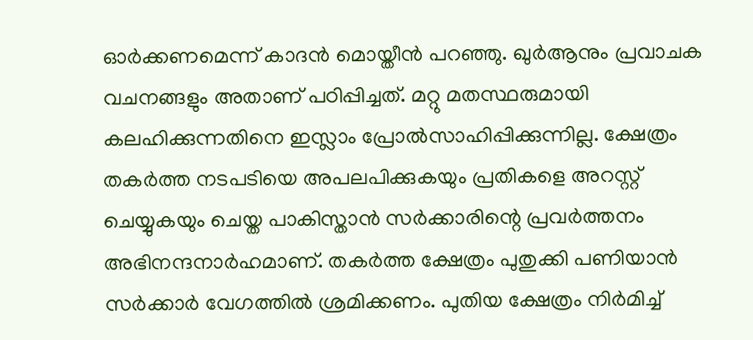ഓര്‍ക്കണമെന്ന് കാദന്‍ മൊയ്തീന്‍ പറഞ്ഞു. ഖുര്‍ആനും പ്രവാചക വചനങ്ങളും അതാണ് പഠിപ്പിച്ചത്. മറ്റു മതസ്ഥരുമായി കലഹിക്കുന്നതിനെ ഇസ്ലാം പ്രോല്‍സാഹിപ്പിക്കുന്നില്ല. ക്ഷേത്രം തകര്‍ത്ത നടപടിയെ അപലപിക്കുകയും പ്രതികളെ അറസ്റ്റ് ചെയ്യുകയും ചെയ്ത പാകിസ്താന്‍ സര്‍ക്കാരിന്റെ പ്രവര്‍ത്തനം അഭിനന്ദനാര്‍ഹമാണ്. തകര്‍ത്ത ക്ഷേത്രം പുതുക്കി പണിയാന്‍ സര്‍ക്കാര്‍ വേഗത്തില്‍ ശ്രമിക്കണം. പുതിയ ക്ഷേത്രം നിര്‍മിച്ച്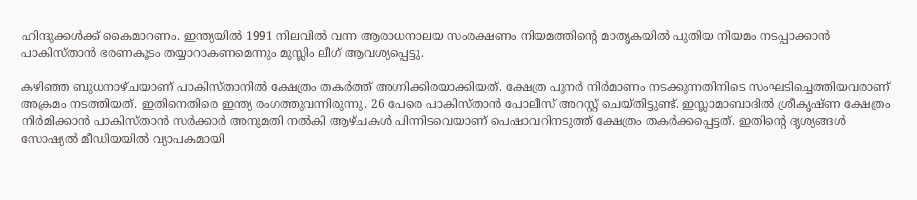ഹിന്ദുക്കള്‍ക്ക് കൈമാറണം. ഇന്ത്യയില്‍ 1991 നിലവില്‍ വന്ന ആരാധനാലയ സംരക്ഷണം നിയമത്തിന്റെ മാതൃകയില്‍ പുതിയ നിയമം നടപ്പാക്കാന്‍ പാകിസ്താന്‍ ഭരണകൂടം തയ്യാറാകണമെന്നും മുസ്ലിം ലീഗ് ആവശ്യപ്പെട്ടു.

കഴിഞ്ഞ ബുധനാഴ്ചയാണ് പാകിസ്താനില്‍ ക്ഷേത്രം തകര്‍ത്ത് അഗ്നിക്കിരയാക്കിയത്. ക്ഷേത്ര പുനര്‍ നിര്‍മാണം നടക്കുന്നതിനിടെ സംഘടിച്ചെത്തിയവരാണ് അക്രമം നടത്തിയത്. ഇതിനെതിരെ ഇന്ത്യ രംഗത്തുവന്നിരുന്നു. 26 പേരെ പാകിസ്താന്‍ പോലീസ് അറസ്റ്റ് ചെയ്തിട്ടുണ്ട്. ഇസ്ലാമാബാദില്‍ ശ്രീകൃഷ്ണ ക്ഷേത്രം നിര്‍മിക്കാന്‍ പാകിസ്താന്‍ സര്‍ക്കാര്‍ അനുമതി നല്‍കി ആഴ്ചകള്‍ പിന്നിടവെയാണ് പെഷാവറിനടുത്ത് ക്ഷേത്രം തകര്‍ക്കപ്പെട്ടത്. ഇതിന്റെ ദൃശ്യങ്ങള്‍ സോഷ്യല്‍ മീഡിയയില്‍ വ്യാപകമായി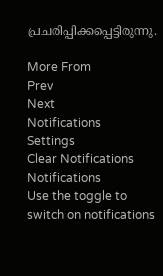പ്രചരിപ്പിക്കപ്പെട്ടിരുന്നു.

More From
Prev
Next
Notifications
Settings
Clear Notifications
Notifications
Use the toggle to switch on notifications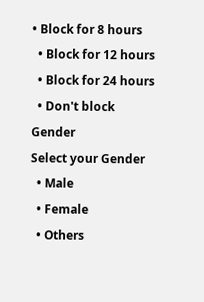• Block for 8 hours
  • Block for 12 hours
  • Block for 24 hours
  • Don't block
Gender
Select your Gender
  • Male
  • Female
  • Others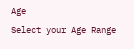Age
Select your Age Range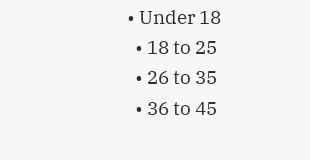• Under 18
  • 18 to 25
  • 26 to 35
  • 36 to 45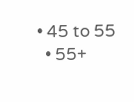• 45 to 55
  • 55+